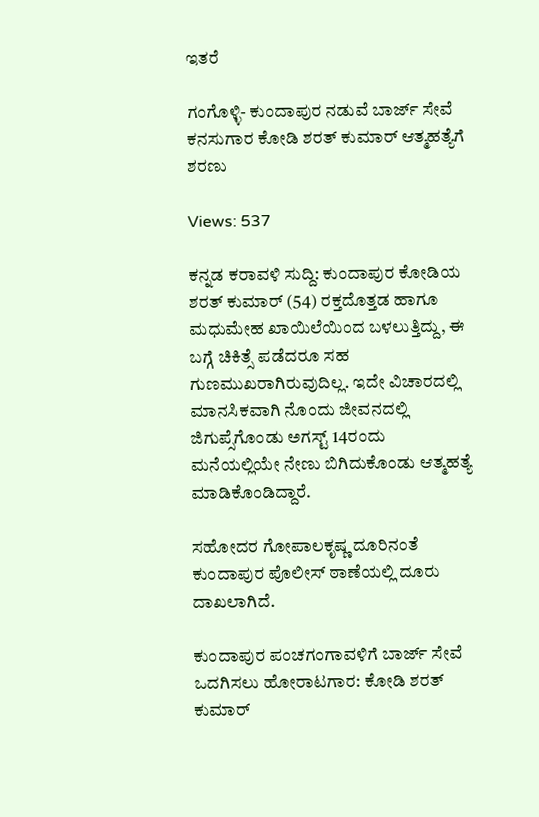ಇತರೆ

ಗಂಗೊಳ್ಳಿ- ಕುಂದಾಪುರ ನಡುವೆ ಬಾರ್ಜ್ ಸೇವೆ ಕನಸುಗಾರ ಕೋಡಿ ಶರತ್‌ ಕುಮಾರ್‌ ಆತ್ಮಹತ್ಯೆಗೆ ಶರಣು

Views: 537

ಕನ್ನಡ ಕರಾವಳಿ ಸುದ್ದಿ: ಕುಂದಾಪುರ ಕೋಡಿಯ ಶರತ್‌ ಕುಮಾರ್‌ (54) ರಕ್ತದೊತ್ತಡ ಹಾಗೂ ಮಧುಮೇಹ ಖಾಯಿಲೆಯಿಂದ ಬಳಲುತ್ತಿದ್ದು, ಈ ಬಗ್ಗೆ ಚಿಕಿತ್ಸೆ ಪಡೆದರೂ ಸಹ ಗುಣಮುಖರಾಗಿರುವುದಿಲ್ಲ. ಇದೇ ವಿಚಾರದಲ್ಲಿ ಮಾನಸಿಕವಾಗಿ ನೊಂದು ಜೀವನದಲ್ಲಿ ಜಿಗುಪ್ಸೆಗೊಂಡು ಅಗಸ್ಟ್ 14ರಂದು ಮನೆಯಲ್ಲಿಯೇ ನೇಣು ಬಿಗಿದುಕೊಂಡು ಆತ್ಮಹತ್ಯೆ ಮಾಡಿಕೊಂಡಿದ್ದಾರೆ.

ಸಹೋದರ ಗೋಪಾಲಕೃಷ್ಣ ದೂರಿನಂತೆ ಕುಂದಾಪುರ ಪೊಲೀಸ್‌ ಠಾಣೆಯಲ್ಲಿ ದೂರು ದಾಖಲಾಗಿದೆ.

ಕುಂದಾಪುರ ಪಂಚಗಂಗಾವಳಿಗೆ ಬಾರ್ಜ್ ಸೇವೆ ಒದಗಿಸಲು ಹೋರಾಟಗಾರ: ಕೋಡಿ ಶರತ್‌ ಕುಮಾರ್‌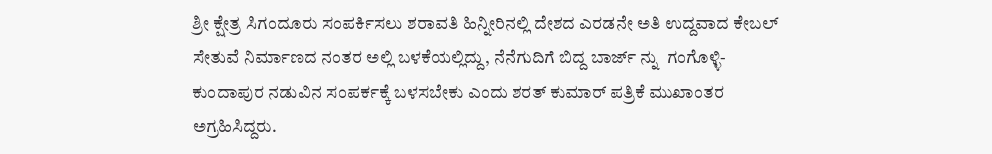ಶ್ರೀ ಕ್ಷೇತ್ರ ಸಿಗಂದೂರು ಸಂಪರ್ಕಿಸಲು ಶರಾವತಿ ಹಿನ್ನೀರಿನಲ್ಲಿ ದೇಶದ ಎರಡನೇ ಅತಿ ಉದ್ದವಾದ ಕೇಬಲ್ ಸೇತುವೆ ನಿರ್ಮಾಣದ ನಂತರ ಅಲ್ಲಿ ಬಳಕೆಯಲ್ಲಿದ್ದು, ನೆನೆಗುದಿಗೆ ಬಿದ್ದ ಬಾರ್ಜ್ ನ್ನು  ಗಂಗೊಳ್ಳಿ-ಕುಂದಾಪುರ ನಡುವಿನ ಸಂಪರ್ಕಕ್ಕೆ ಬಳಸಬೇಕು ಎಂದು ಶರತ್ ಕುಮಾರ್ ಪತ್ರಿಕೆ ಮುಖಾಂತರ ಅಗ್ರಹಿಸಿದ್ದರು.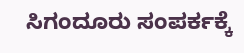ಸಿಗಂದೂರು ಸಂಪರ್ಕಕ್ಕೆ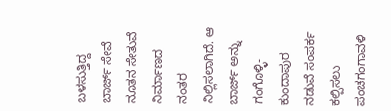ಬಳಸುತ್ತಿದ್ದ ಬಾರ್ಜ್ ಸೇವೆ ನೂತನ ಸೇತುವೆ ನಿರ್ಮಾಣದ ನಂತರ ನಿಲ್ಲಿಸಲಾಗಿದೆ. ಆ ಬಾರ್ಜ್ ಅನ್ನು ಗಂಗೊಳ್ಳಿ- ಕುಂದಾಪುರ ನಡುವೆ ಸಂಪರ್ಕ ಕಲ್ಪಿಸಲು ಪಂಚಗಂಗಾವಳಿ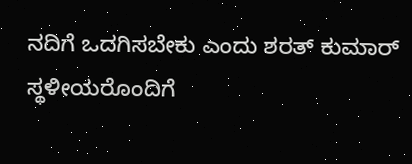ನದಿಗೆ ಒದಗಿಸಬೇಕು ಎಂದು ಶರತ್ ಕುಮಾರ್ ಸ್ಥಳೀಯರೊಂದಿಗೆ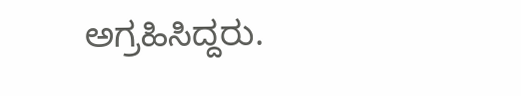ಅಗ್ರಹಿಸಿದ್ದರು.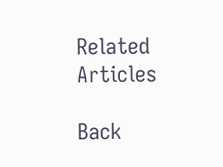Related Articles

Back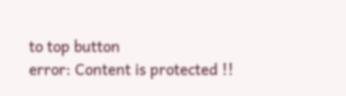to top button
error: Content is protected !!